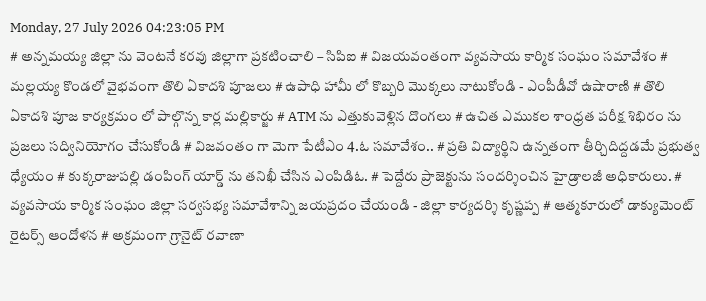Monday, 27 July 2026 04:23:05 PM
# అన్నమయ్య జిల్లా ను వెంటనే కరవు జిల్లాగా ప్రకటించాలి – సిపిఐ # విజయవంతంగా వ్యవసాయ కార్మిక సంఘం సమావేశం # మల్లయ్య కొండలో వైభవంగా తొలి ఏకాదశి పూజలు # ఉపాధి హామీ లో కొబ్బరి మొక్కలు నాటుకోండి - ఎంపీడీవో ఉషారాణి # తొలి ఏకాదశి పూజ కార్యక్రమం లో పాల్గొన్న కార్ల మల్లికార్జు # ATM ను ఎత్తుకువెళ్లిన దొంగలు # ఉచిత ఎముకల శాంధ్రత పరీక్ష శిభిరం ను ప్రజలు సద్వినియోగం చేసుకోండి # విజవంతం గా మెగా పేటీఎం 4.ఓ సమావేశం.. # ప్రతి విద్యార్థిని ఉన్నతంగా తీర్చిదిద్దడమే ప్రభుత్వ ధ్యేయం # కుక్కరాజుపల్లి డంపింగ్ యార్డ్ ను తనిఖీ చేసిన ఎంపిడిఓ. # పెద్దేరు ప్రాజెక్టును సందర్శించిన హైడ్రాలజీ అధికారులు. # వ్యవసాయ కార్మిక సంఘం జిల్లా సర్వసభ్య సమావేశాన్ని జయప్రదం చేయండి - జిల్లా కార్యదర్శి కృష్ణప్ప # ఆత్మకూరులో డాక్యుమెంట్ రైటర్స్ ఆందోళన # అక్రమంగా గ్రానైట్ రవాణా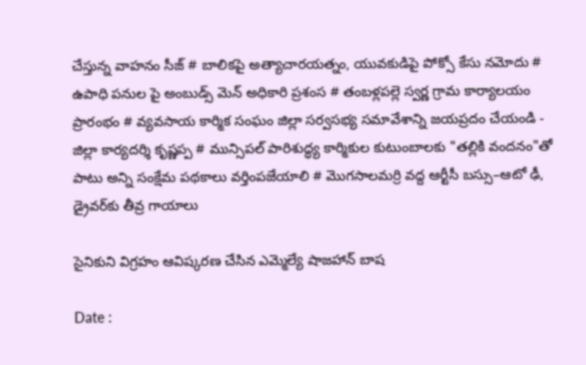చేస్తున్న వాహనం సీజ్ # బాలికపై అత్యాచారయత్నం, యువకుడిపై పోక్సో కేసు నమోదు # ఉపాధి పనుల పై అంబుడ్స్ మెన్ అధికారి ప్రశంస # తంబళ్లపల్లె స్వర్ణ గ్రామ కార్యాలయం ప్రారంభం # వ్యవసాయ కార్మిక సంఘం జిల్లా సర్వసభ్య సమావేశాన్ని జయప్రదం చేయండి - జిల్లా కార్యదర్శి కృష్ణప్ప # మున్సిపల్ పారిశుద్ధ్య కార్మికుల కుటుంబాలకు "తల్లికి వందనం"తో పాటు అన్ని సంక్షేమ పథకాలు వర్తింపజేయాలి # మొగసాలమర్రి వద్ద ఆర్టీసీ బస్సు–ఆటో ఢీ, డ్రైవర్‌కు తీవ్ర గాయాలు

సైనికుని విగ్రహం ఆవిష్కరణ చేసిన ఎమ్మెల్యే షాజహాన్ బాష

Date :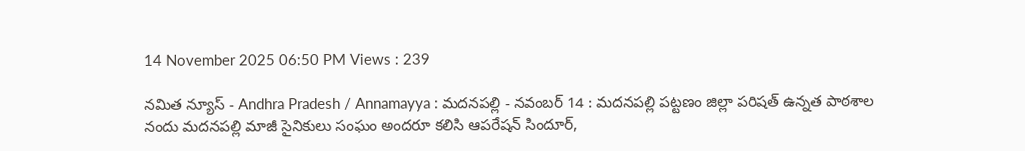14 November 2025 06:50 PM Views : 239

నమిత న్యూస్ - Andhra Pradesh / Annamayya : మదనపల్లి - నవంబర్ 14 : మదనపల్లి పట్టణం జిల్లా పరిషత్ ఉన్నత పాఠశాల నందు మదనపల్లి మాజీ సైనికులు సంఘం అందరూ కలిసి ఆపరేషన్ సిందూర్,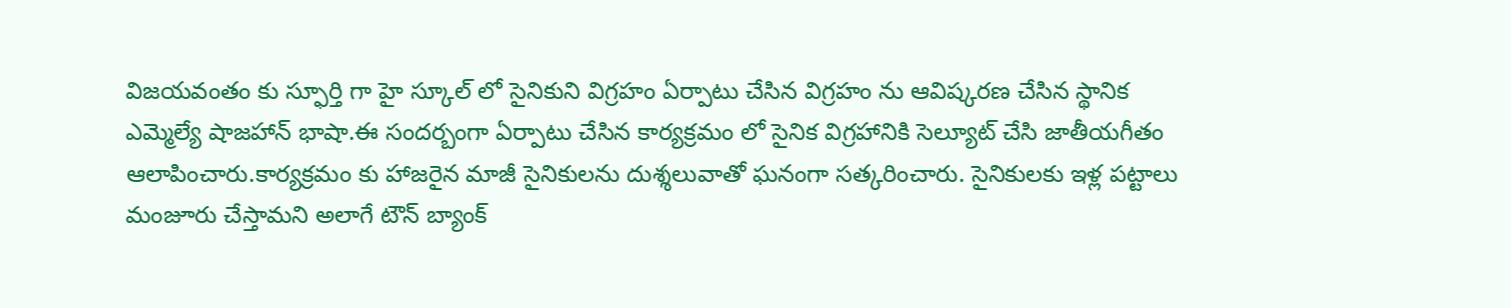విజయవంతం కు స్ఫూర్తి గా హై స్కూల్ లో సైనికుని విగ్రహం ఏర్పాటు చేసిన విగ్రహం ను ఆవిష్కరణ చేసిన స్థానిక ఎమ్మెల్యే షాజహాన్ భాషా.ఈ సందర్బంగా ఏర్పాటు చేసిన కార్యక్రమం లో సైనిక విగ్రహానికి సెల్యూట్ చేసి జాతీయగీతం ఆలాపించారు.కార్యక్రమం కు హాజరైన మాజీ సైనికులను దుశ్శలువాతో ఘనంగా సత్కరించారు. సైనికులకు ఇళ్ల పట్టాలు మంజూరు చేస్తామని అలాగే టౌన్ బ్యాంక్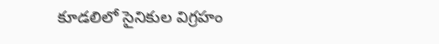కూడలిలో సైనికుల విగ్రహం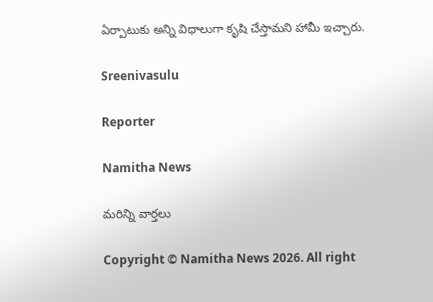ఏర్పాటుకు అన్ని విధాలుగా కృషి చేస్తామని హామీ ఇచ్చారు.

Sreenivasulu

Reporter

Namitha News

మరిన్ని వార్తలు

Copyright © Namitha News 2026. All right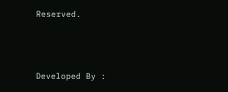Reserved.



Developed By :